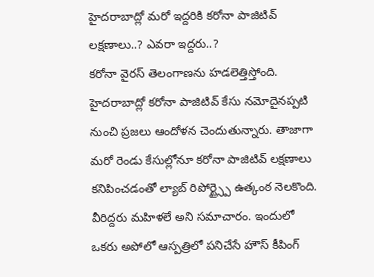హైదరాబాద్లో మరో ఇద్దరికి కరోనా పాజిటివ్ లక్షణాలు..? ఎవరా ఇద్దరు..?
కరోనా వైరస్ తెలంగాణను హడలెత్తిస్తోంది. హైదరాబాద్లో కరోనా పాజిటివ్ కేసు నమోదైనప్పటి నుంచి ప్రజలు ఆందోళన చెందుతున్నారు. తాజాగా మరో రెండు కేసుల్లోనూ కరోనా పాజిటివ్ లక్షణాలు కనిపించడంతో ల్యాబ్ రిపోర్ట్స్పై ఉత్కంఠ నెలకొంది. వీరిద్దరు మహిళలే అని సమాచారం. ఇందులో ఒకరు అపోలో ఆస్పత్రిలో పనిచేసే హౌస్ కీపింగ్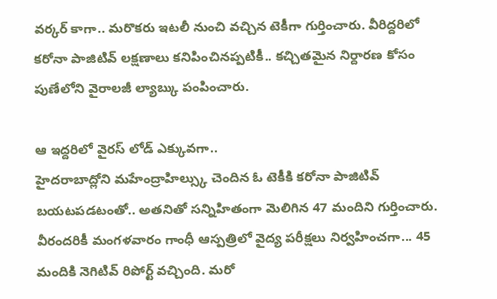వర్కర్ కాగా.. మరొకరు ఇటలీ నుంచి వచ్చిన టెకీగా గుర్తించారు. వీరిద్దరిలో కరోనా పాజిటివ్ లక్షణాలు కనిపించినప్పటికీ.. కచ్చితమైన నిర్దారణ కోసం పుణేలోని వైరాలజీ ల్యాబ్కు పంపించారు.

ఆ ఇద్దరిలో వైరస్ లోడ్ ఎక్కువగా..
హైదరాబాద్లోని మహేంద్రాహిల్స్కు చెందిన ఓ టెకీకి కరోనా పాజిటివ్ బయటపడటంతో.. అతనితో సన్నిహితంగా మెలిగిన 47 మందిని గుర్తించారు. వీరందరికీ మంగళవారం గాంధీ ఆస్పత్రిలో వైద్య పరీక్షలు నిర్వహించగా... 45 మందికి నెగిటివ్ రిపోర్ట్ వచ్చింది. మరో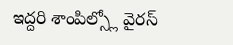ఇద్దరి శాంపిల్స్లో వైరస్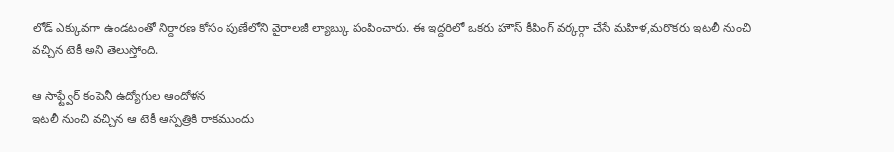లోడ్ ఎక్కువగా ఉండటంతో నిర్దారణ కోసం పుణేలోని వైరాలజీ ల్యాబ్కు పంపించారు. ఈ ఇద్దరిలో ఒకరు హౌస్ కీపింగ్ వర్కర్గా చేసే మహిళ,మరొకరు ఇటలీ నుంచి వచ్చిన టెకీ అని తెలుస్తోంది.

ఆ సాఫ్ట్వేర్ కంపెనీ ఉద్యోగుల ఆందోళన
ఇటలీ నుంచి వచ్చిన ఆ టెకీ ఆస్పత్రికి రాకముందు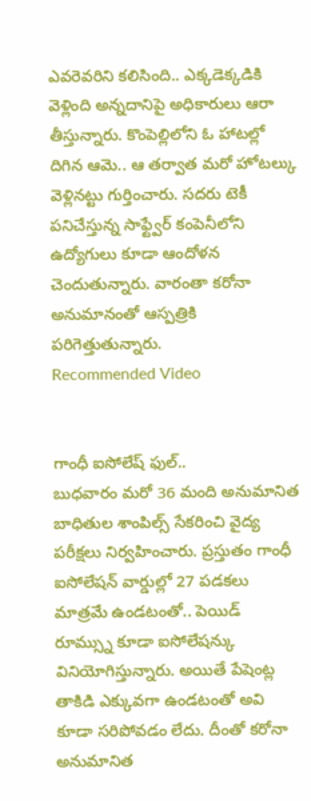ఎవరెవరిని కలిసింది.. ఎక్కడెక్కడికి వెళ్లింది అన్నదానిపై అధికారులు ఆరా తీస్తున్నారు. కొంపెల్లిలోని ఓ హాటల్లో దిగిన ఆమె.. ఆ తర్వాత మరో హోటల్కు వెళ్లినట్టు గుర్తించారు. సదరు టెకీ పనిచేస్తున్న సాఫ్ట్వేర్ కంపెనీలోని ఉద్యోగులు కూడా ఆందోళన చెందుతున్నారు. వారంతా కరోనా అనుమానంతో ఆస్పత్రికి పరిగెత్తుతున్నారు.
Recommended Video


గాంధీ ఐసోలేష్ ఫుల్..
బుధవారం మరో 36 మంది అనుమానిత బాధితుల శాంపిల్స్ సేకరించి వైద్య పరీక్షలు నిర్వహించారు. ప్రస్తుతం గాంధీ ఐసోలేషన్ వార్డుల్లో 27 పడకలు మాత్రమే ఉండటంతో.. పెయిడ్ రూమ్స్ను కూడా ఐసోలేషన్కు వినియోగిస్తున్నారు. అయితే పేషెంట్ల తాకిడి ఎక్కువగా ఉండటంతో అవి కూడా సరిపోవడం లేదు. దీంతో కరోనా అనుమానిత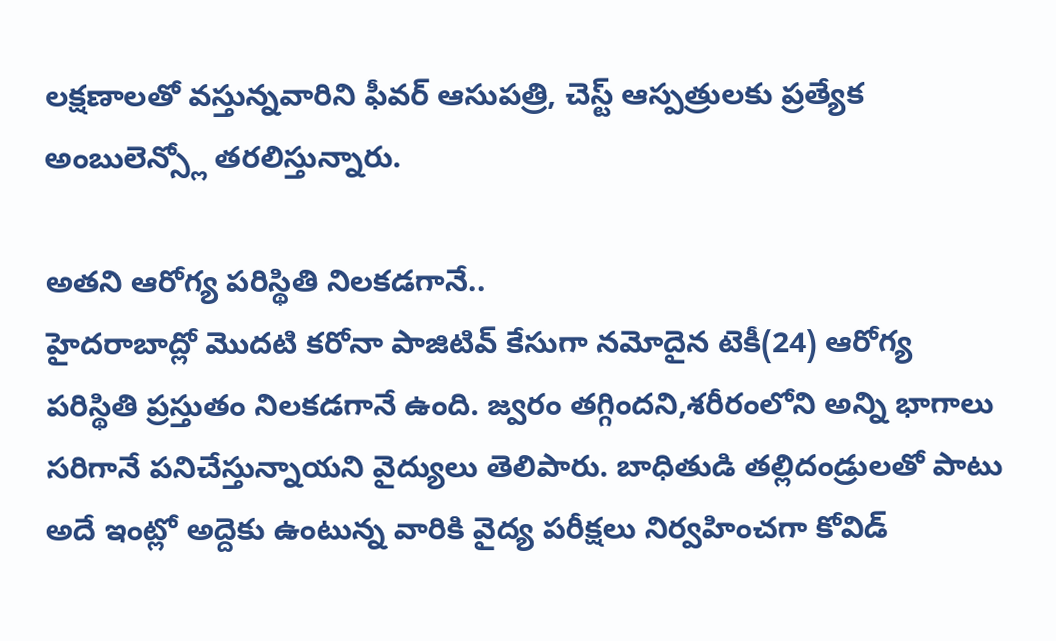లక్షణాలతో వస్తున్నవారిని ఫీవర్ ఆసుపత్రి, చెస్ట్ ఆస్పత్రులకు ప్రత్యేక అంబులెన్స్లో తరలిస్తున్నారు.

అతని ఆరోగ్య పరిస్థితి నిలకడగానే..
హైదరాబాద్లో మొదటి కరోనా పాజిటివ్ కేసుగా నమోదైన టెకీ(24) ఆరోగ్య పరిస్థితి ప్రస్తుతం నిలకడగానే ఉంది. జ్వరం తగ్గిందని,శరీరంలోని అన్ని భాగాలు సరిగానే పనిచేస్తున్నాయని వైద్యులు తెలిపారు. బాధితుడి తల్లిదండ్రులతో పాటు అదే ఇంట్లో అద్దెకు ఉంటున్న వారికి వైద్య పరీక్షలు నిర్వహించగా కోవిడ్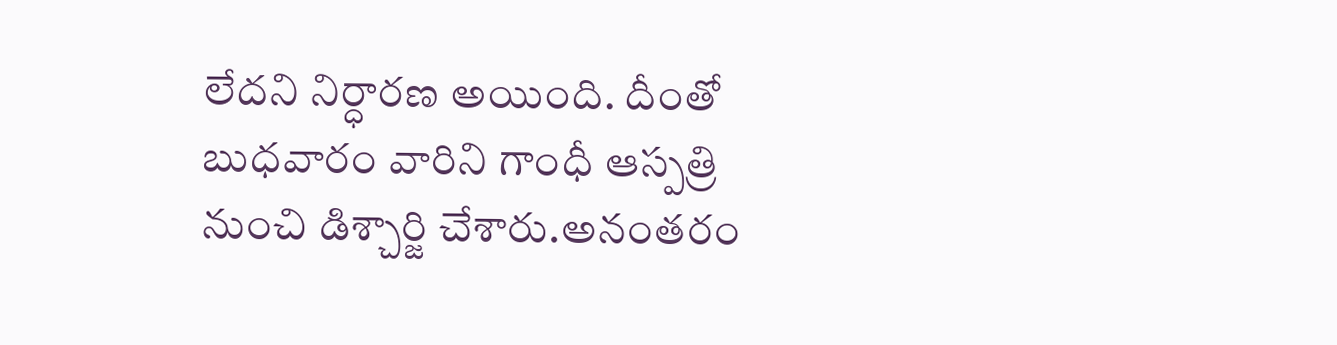లేదని నిర్ధారణ అయింది. దీంతో బుధవారం వారిని గాంధీ ఆస్పత్రి నుంచి డిశ్చార్జి చేశారు.అనంతరం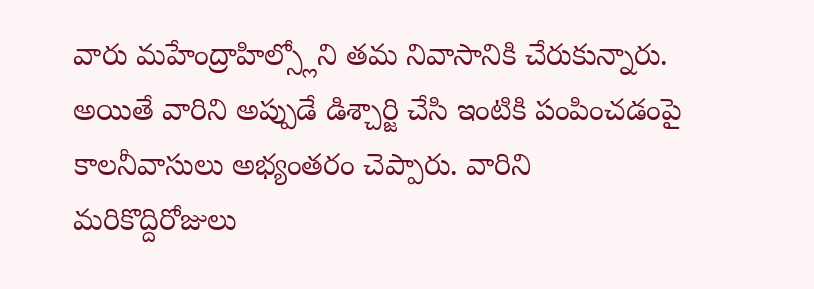వారు మహేంద్రాహిల్స్లోని తమ నివాసానికి చేరుకున్నారు. అయితే వారిని అప్పుడే డిశ్చార్జి చేసి ఇంటికి పంపించడంపై కాలనీవాసులు అభ్యంతరం చెప్పారు. వారిని మరికొద్దిరోజులు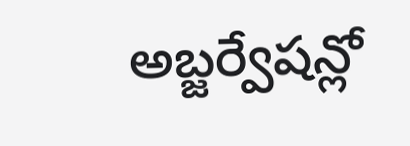అబ్జర్వేషన్లో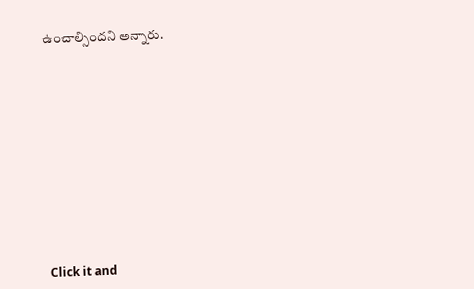ఉంచాల్సిందని అన్నారు.












Click it and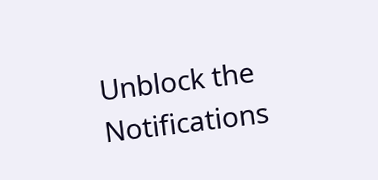Unblock the Notifications